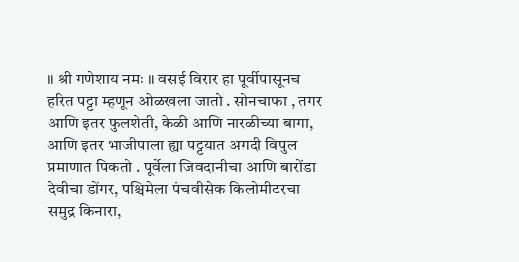॥ श्री गणेशाय नमः ॥ वसई विरार हा पूर्वीपासूनच हरित पट्टा म्हणून ओळखला जातो . सोनचाफा , तगर आणि इतर फुलशेती, केळी आणि नारळीच्या बागा, आणि इतर भाजीपाला ह्या पट्टयात अगदी विपुल प्रमाणात पिकतो . पूर्वेला जिवदानीचा आणि बारोंडा देवीचा डोंगर, पश्चिमेला पंचवीसेक किलोमीटरचा समुद्र किनारा,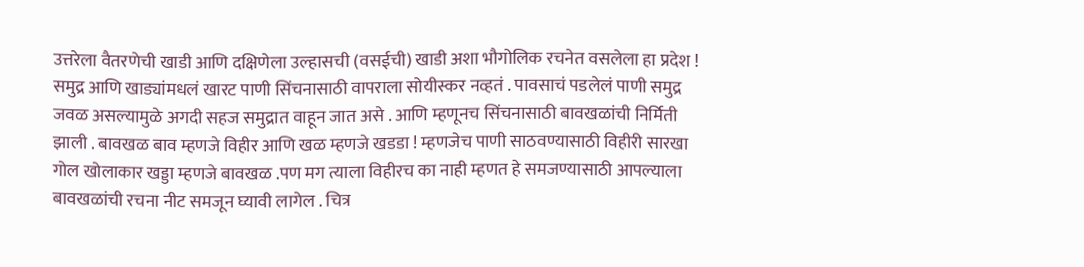उत्तरेला वैतरणेची खाडी आणि दक्षिणेला उल्हासची (वसईची) खाडी अशा भौगोलिक रचनेत वसलेला हा प्रदेश ! समुद्र आणि खाड्यांमधलं खारट पाणी सिंचनासाठी वापराला सोयीस्कर नव्हतं . पावसाचं पडलेलं पाणी समुद्र जवळ असल्यामुळे अगदी सहज समुद्रात वाहून जात असे . आणि म्हणूनच सिंचनासाठी बावखळांची निर्मिती झाली . बावखळ बाव म्हणजे विहीर आणि खळ म्हणजे खडडा ! म्हणजेच पाणी साठवण्यासाठी विहीरी सारखा गोल खोलाकार खड्डा म्हणजे बावखळ .पण मग त्याला विहीरच का नाही म्हणत हे समजण्यासाठी आपल्याला बावखळांची रचना नीट समजून घ्यावी लागेल . चित्र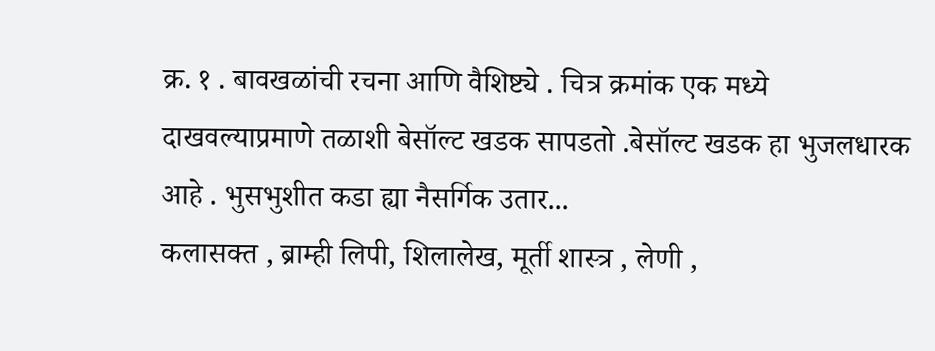क्र. १ . बावखळांची रचना आणि वैशिष्ट्ये . चित्र क्रमांक एक मध्ये दाखवल्याप्रमाणे तळाशी बेसॉल्ट खडक सापडतो .बेसॉल्ट खडक हा भुजलधारक आहे . भुसभुशीत कडा ह्या नैसर्गिक उतार...
कलासक्त , ब्राम्ही लिपी, शिलालेख, मूर्ती शास्त्र , लेणी ,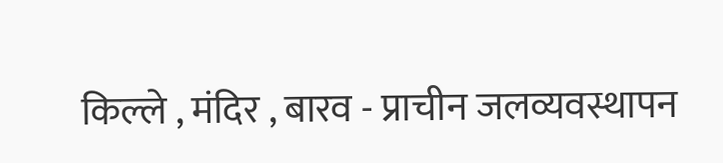किल्ले , मंदिर , बारव - प्राचीन जलव्यवस्थापन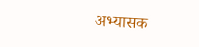अभ्यासक